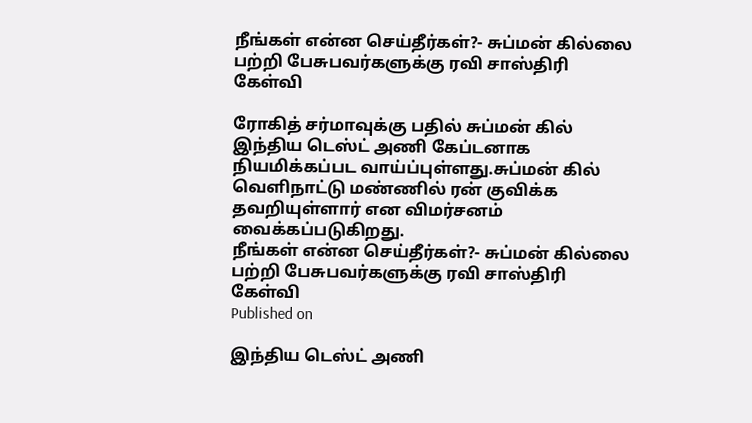நீங்கள் என்ன செய்தீர்கள்?- சுப்மன் கில்லை பற்றி பேசுபவர்களுக்கு ரவி சாஸ்திரி கேள்வி

ரோகித் சர்மாவுக்கு பதில் சுப்மன் கில் இந்திய டெஸ்ட் அணி கேப்டனாக நியமிக்கப்பட வாய்ப்புள்ளது.சுப்மன் கில் வெளிநாட்டு மண்ணில் ரன் குவிக்க தவறியுள்ளார் என விமர்சனம் வைக்கப்படுகிறது.
நீங்கள் என்ன செய்தீர்கள்?- சுப்மன் கில்லை பற்றி பேசுபவர்களுக்கு ரவி சாஸ்திரி கேள்வி
Published on

இந்திய டெஸ்ட் அணி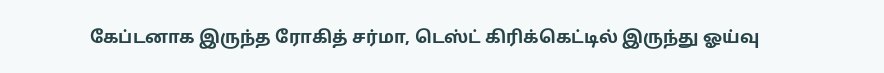கேப்டனாக இருந்த ரோகித் சர்மா, டெஸ்ட் கிரிக்கெட்டில் இருந்து ஓய்வு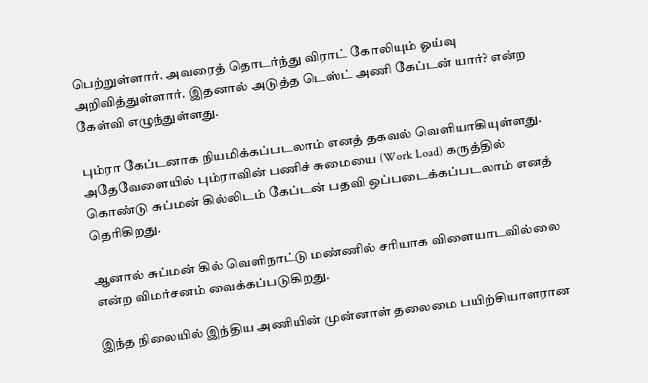பெற்றுள்ளார். அவரைத் தொடர்ந்து விராட் கோலியும் ஓய்வு அறிவித்துள்ளார். இதனால் அடுத்த டெஸ்ட் அணி கேப்டன் யார்? என்ற கேள்வி எழுந்துள்ளது.

பும்ரா கேப்டனாக நியமிக்கப்படலாம் எனத் தகவல் வெளியாகியுள்ளது. அதேவேளையில் பும்ராவின் பணிச் சுமையை (Work Load) கருத்தில் கொண்டு சுப்மன் கில்லிடம் கேப்டன் பதவி ஒப்படைக்கப்படலாம் எனத் தெரிகிறது.

ஆனால் சுப்மன் கில் வெளிநாட்டு மண்ணில் சரியாக விளையாடவில்லை என்ற விமர்சனம் வைக்கப்படுகிறது.

இந்த நிலையில் இந்திய அணியின் முன்னாள் தலைமை பயிற்சியாளரான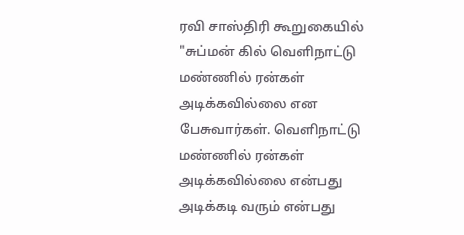ரவி சாஸ்திரி கூறுகையில் "சுப்மன் கில் வெளிநாட்டு மண்ணில் ரன்கள் அடிக்கவில்லை என பேசுவார்கள். வெளிநாட்டு மண்ணில் ரன்கள் அடிக்கவில்லை என்பது அடிக்கடி வரும் என்பது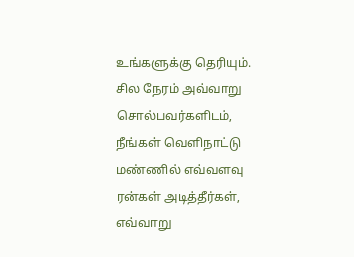உங்களுக்கு தெரியும். சில நேரம் அவ்வாறு சொல்பவர்களிடம், நீங்கள் வெளிநாட்டு மண்ணில் எவ்வளவு ரன்கள் அடித்தீர்கள், எவ்வாறு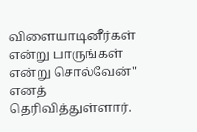விளையாடினீர்கள் என்று பாருங்கள் என்று சொல்வேன்" எனத் தெரிவித்துள்ளார்.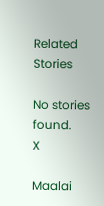Related Stories

No stories found.
X

Maalai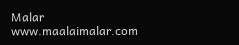Malar
www.maalaimalar.com